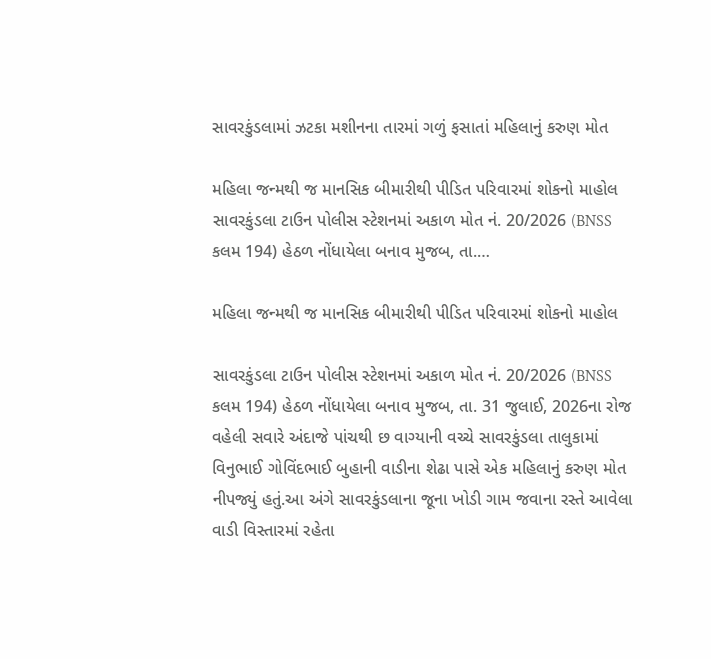સાવરકુંડલામાં ઝટકા મશીનના તારમાં ગળું ફસાતાં મહિલાનું કરુણ મોત

મહિલા જન્મથી જ માનસિક બીમારીથી પીડિત પરિવારમાં શોકનો માહોલ સાવરકુંડલા ટાઉન પોલીસ સ્ટેશનમાં અકાળ મોત નં. 20/2026 (BNSS કલમ 194) હેઠળ નોંધાયેલા બનાવ મુજબ, તા.…

મહિલા જન્મથી જ માનસિક બીમારીથી પીડિત પરિવારમાં શોકનો માહોલ

સાવરકુંડલા ટાઉન પોલીસ સ્ટેશનમાં અકાળ મોત નં. 20/2026 (BNSS કલમ 194) હેઠળ નોંધાયેલા બનાવ મુજબ, તા. 31 જુલાઈ, 2026ના રોજ વહેલી સવારે અંદાજે પાંચથી છ વાગ્યાની વચ્ચે સાવરકુંડલા તાલુકામાં વિનુભાઈ ગોવિંદભાઈ બુહાની વાડીના શેઢા પાસે એક મહિલાનું કરુણ મોત નીપજ્યું હતું.આ અંગે સાવરકુંડલાના જૂના ખોડી ગામ જવાના રસ્તે આવેલા વાડી વિસ્તારમાં રહેતા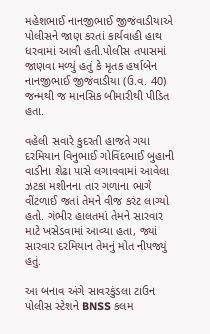મહેશભાઈ નાનજીભાઈ જીજંવાડીયાએ પોલીસને જાણ કરતાં કાર્યવાહી હાથ ધરવામાં આવી હતી.પોલીસ તપાસમાં જાણવા મળ્યું હતું કે મૃતક હર્ષાબેન નાનજીભાઈ જીજંવાડીયા (ઉ.વ. 40) જન્મથી જ માનસિક બીમારીથી પીડિત હતા.

વહેલી સવારે કુદરતી હાજતે ગયા દરમિયાન વિનુભાઈ ગોવિંદભાઈ બુહાની વાડીના શેઢા પાસે લગાવવામાં આવેલા ઝટકા મશીનના તાર ગળાના ભાગે વીંટળાઈ જતાં તેમને વીજ કરંટ લાગ્યો હતો. ગંભીર હાલતમાં તેમને સારવાર માટે ખસેડવામાં આવ્યા હતા, જ્યાં સારવાર દરમિયાન તેમનું મોત નીપજ્યું હતું.

આ બનાવ અંગે સાવરકુંડલા ટાઉન પોલીસ સ્ટેશને BNSS કલમ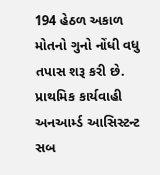194 હેઠળ અકાળ મોતનો ગુનો નોંધી વધુ તપાસ શરૂ કરી છે. પ્રાથમિક કાર્યવાહી અનઆર્મ્ડ આસિસ્ટન્ટ સબ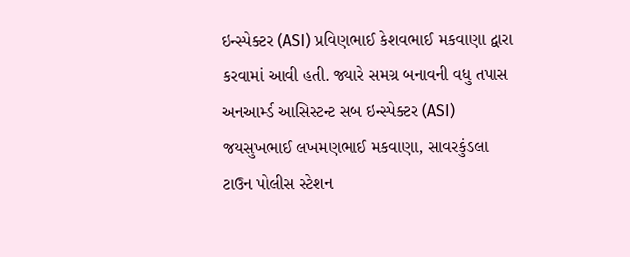ઇન્સ્પેક્ટર (ASI) પ્રવિણભાઈ કેશવભાઈ મકવાણા દ્વારા કરવામાં આવી હતી. જ્યારે સમગ્ર બનાવની વધુ તપાસ અનઆર્મ્ડ આસિસ્ટન્ટ સબ ઇન્સ્પેક્ટર (ASI) જયસુખભાઈ લખમણભાઈ મકવાણા, સાવરકુંડલા ટાઉન પોલીસ સ્ટેશન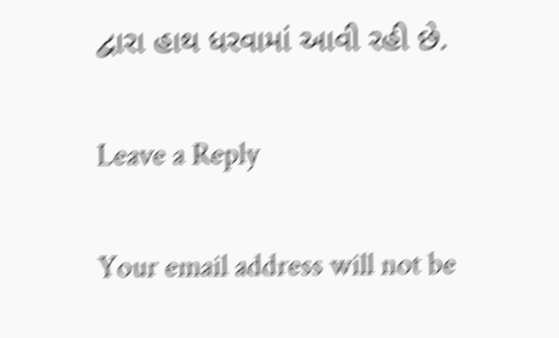દ્વારા હાથ ધરવામાં આવી રહી છે.

Leave a Reply

Your email address will not be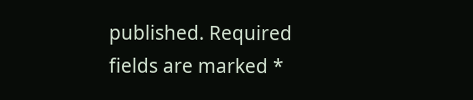published. Required fields are marked *